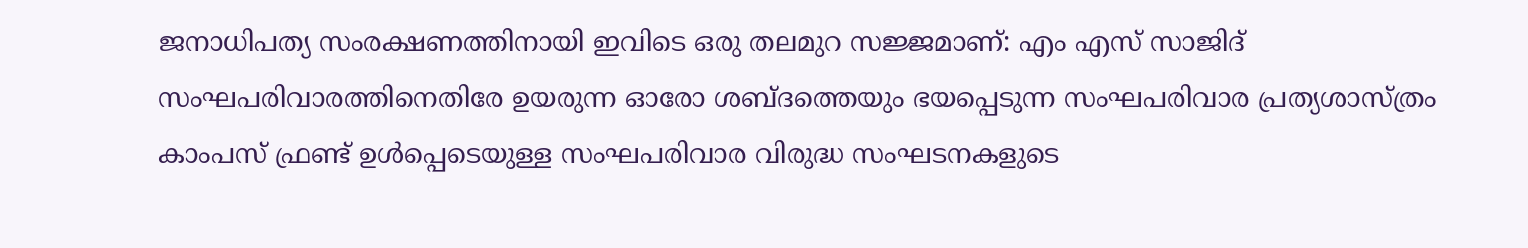ജനാധിപത്യ സംരക്ഷണത്തിനായി ഇവിടെ ഒരു തലമുറ സജ്ജമാണ്: എം എസ് സാജിദ്
സംഘപരിവാരത്തിനെതിരേ ഉയരുന്ന ഓരോ ശബ്ദത്തെയും ഭയപ്പെടുന്ന സംഘപരിവാര പ്രത്യശാസ്ത്രം കാംപസ് ഫ്രണ്ട് ഉൾപ്പെടെയുള്ള സംഘപരിവാര വിരുദ്ധ സംഘടനകളുടെ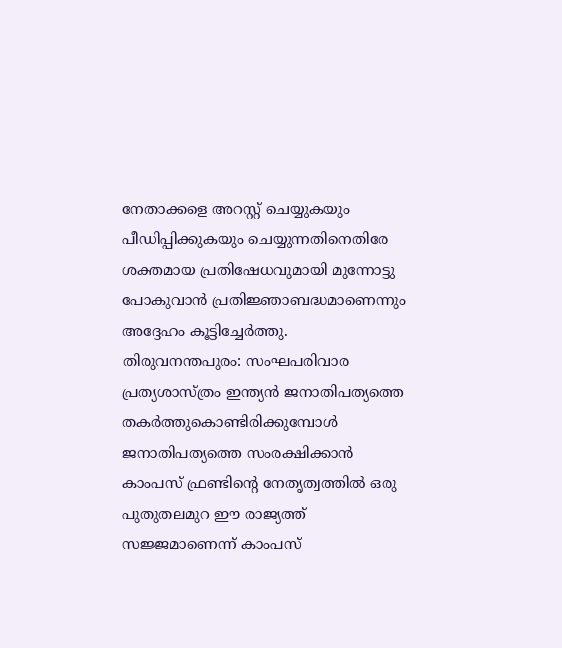നേതാക്കളെ അറസ്റ്റ് ചെയ്യുകയും പീഡിപ്പിക്കുകയും ചെയ്യുന്നതിനെതിരേ ശക്തമായ പ്രതിഷേധവുമായി മുന്നോട്ടു പോകുവാൻ പ്രതിജ്ഞാബദ്ധമാണെന്നും അദ്ദേഹം കൂട്ടിച്ചേർത്തു.
തിരുവനന്തപുരം: സംഘപരിവാര പ്രത്യശാസ്ത്രം ഇന്ത്യൻ ജനാതിപത്യത്തെ തകർത്തുകൊണ്ടിരിക്കുമ്പോൾ ജനാതിപത്യത്തെ സംരക്ഷിക്കാൻ കാംപസ് ഫ്രണ്ടിന്റെ നേതൃത്വത്തിൽ ഒരു പുതുതലമുറ ഈ രാജ്യത്ത് സജ്ജമാണെന്ന് കാംപസ്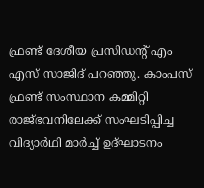ഫ്രണ്ട് ദേശീയ പ്രസിഡന്റ് എം എസ് സാജിദ് പറഞ്ഞു. കാംപസ് ഫ്രണ്ട് സംസ്ഥാന കമ്മിറ്റി രാജ്ഭവനിലേക്ക് സംഘടിപ്പിച്ച വിദ്യാർഥി മാർച്ച് ഉദ്ഘാടനം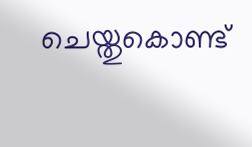ചെയ്തുകൊണ്ട്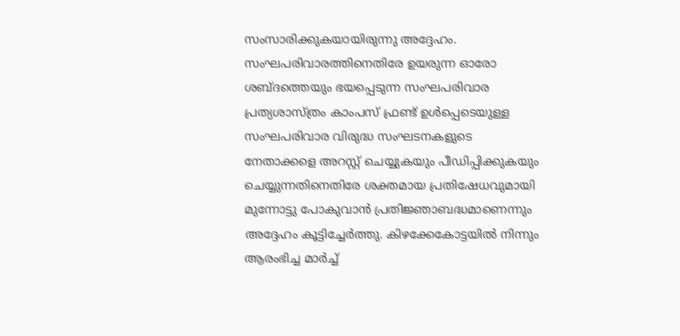സംസാരിക്കുകയായിരുന്നു അദ്ദേഹം.
സംഘപരിവാരത്തിനെതിരേ ഉയരുന്ന ഓരോ ശബ്ദത്തെയും ഭയപ്പെടുന്ന സംഘപരിവാര പ്രത്യശാസ്ത്രം കാംപസ് ഫ്രണ്ട് ഉൾപ്പെടെയുള്ള സംഘപരിവാര വിരുദ്ധ സംഘടനകളുടെ നേതാക്കളെ അറസ്റ്റ് ചെയ്യുകയും പീഡിപ്പിക്കുകയും ചെയ്യുന്നതിനെതിരേ ശക്തമായ പ്രതിഷേധവുമായി മുന്നോട്ടു പോകുവാൻ പ്രതിജ്ഞാബദ്ധമാണെന്നും അദ്ദേഹം കൂട്ടിച്ചേർത്തു. കിഴക്കേകോട്ടയിൽ നിന്നും ആരംഭിച്ച മാർച്ച്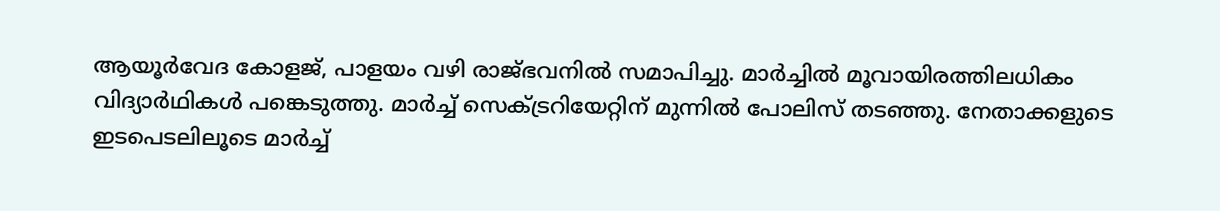ആയൂർവേദ കോളജ്, പാളയം വഴി രാജ്ഭവനിൽ സമാപിച്ചു. മാർച്ചിൽ മൂവായിരത്തിലധികം വിദ്യാർഥികൾ പങ്കെടുത്തു. മാർച്ച് സെക്ട്രറിയേറ്റിന് മുന്നിൽ പോലിസ് തടഞ്ഞു. നേതാക്കളുടെ ഇടപെടലിലൂടെ മാർച്ച്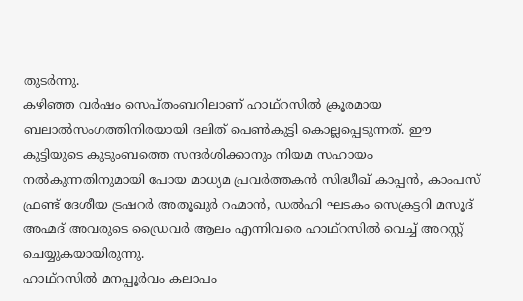തുടർന്നു.
കഴിഞ്ഞ വർഷം സെപ്തംബറിലാണ് ഹാഥ്റസിൽ ക്രൂരമായ ബലാൽസംഗത്തിനിരയായി ദലിത് പെൺകുട്ടി കൊല്ലപ്പെടുന്നത്. ഈ കുട്ടിയുടെ കുടുംബത്തെ സന്ദർശിക്കാനും നിയമ സഹായം നൽകുന്നതിനുമായി പോയ മാധ്യമ പ്രവർത്തകൻ സിദ്ധീഖ് കാപ്പൻ, കാംപസ് ഫ്രണ്ട് ദേശീയ ട്രഷറർ അതൂഖുർ റഹ്മാൻ, ഡൽഹി ഘടകം സെക്രട്ടറി മസൂദ് അഹ്മദ് അവരുടെ ഡ്രൈവർ ആലം എന്നിവരെ ഹാഥ്റസിൽ വെച്ച് അറസ്റ്റ് ചെയ്യുകയായിരുന്നു.
ഹാഥ്റസിൽ മനപ്പൂർവം കലാപം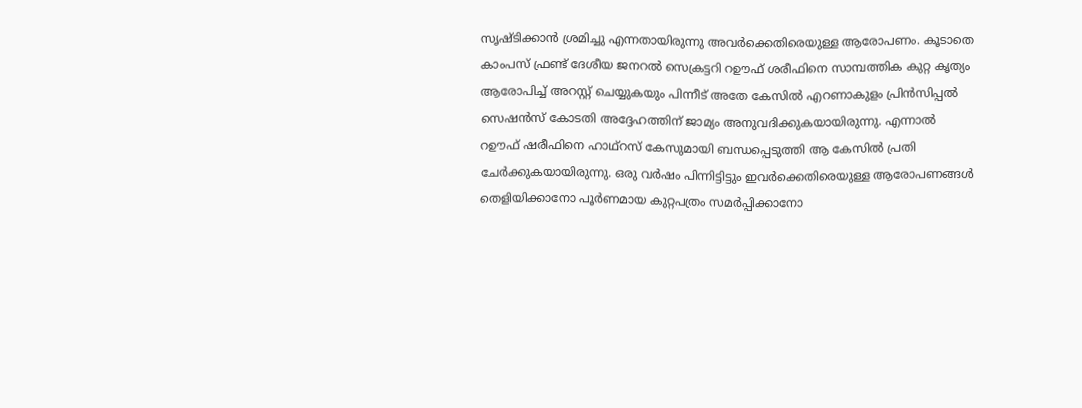സൃഷ്ടിക്കാൻ ശ്രമിച്ചു എന്നതായിരുന്നു അവർക്കെതിരെയുള്ള ആരോപണം. കൂടാതെ കാംപസ് ഫ്രണ്ട് ദേശീയ ജനറൽ സെക്രട്ടറി റഊഫ് ശരീഫിനെ സാമ്പത്തിക കുറ്റ കൃത്യം ആരോപിച്ച് അറസ്റ്റ് ചെയ്യുകയും പിന്നീട് അതേ കേസിൽ എറണാകുളം പ്രിൻസിപ്പൽ സെഷൻസ് കോടതി അദ്ദേഹത്തിന് ജാമ്യം അനുവദിക്കുകയായിരുന്നു. എന്നാൽ റഊഫ് ഷരീഫിനെ ഹാഥ്റസ് കേസുമായി ബന്ധപ്പെടുത്തി ആ കേസിൽ പ്രതി ചേർക്കുകയായിരുന്നു. ഒരു വർഷം പിന്നിട്ടിട്ടും ഇവർക്കെതിരെയുള്ള ആരോപണങ്ങൾ തെളിയിക്കാനോ പൂർണമായ കുറ്റപത്രം സമർപ്പിക്കാനോ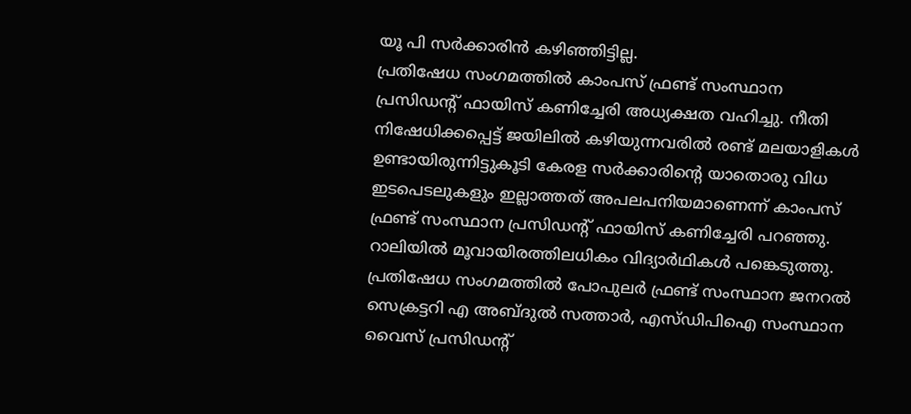യൂ പി സർക്കാരിൻ കഴിഞ്ഞിട്ടില്ല.
പ്രതിഷേധ സംഗമത്തിൽ കാംപസ് ഫ്രണ്ട് സംസ്ഥാന പ്രസിഡന്റ് ഫായിസ് കണിച്ചേരി അധ്യക്ഷത വഹിച്ചു. നീതി നിഷേധിക്കപ്പെട്ട് ജയിലിൽ കഴിയുന്നവരിൽ രണ്ട് മലയാളികൾ ഉണ്ടായിരുന്നിട്ടുകൂടി കേരള സർക്കാരിന്റെ യാതൊരു വിധ ഇടപെടലുകളും ഇല്ലാത്തത് അപലപനിയമാണെന്ന് കാംപസ് ഫ്രണ്ട് സംസ്ഥാന പ്രസിഡന്റ് ഫായിസ് കണിച്ചേരി പറഞ്ഞു.
റാലിയിൽ മൂവായിരത്തിലധികം വിദ്യാർഥികൾ പങ്കെടുത്തു. പ്രതിഷേധ സംഗമത്തിൽ പോപുലർ ഫ്രണ്ട് സംസ്ഥാന ജനറൽ സെക്രട്ടറി എ അബ്ദുൽ സത്താർ, എസ്ഡിപിഐ സംസ്ഥാന വൈസ് പ്രസിഡന്റ്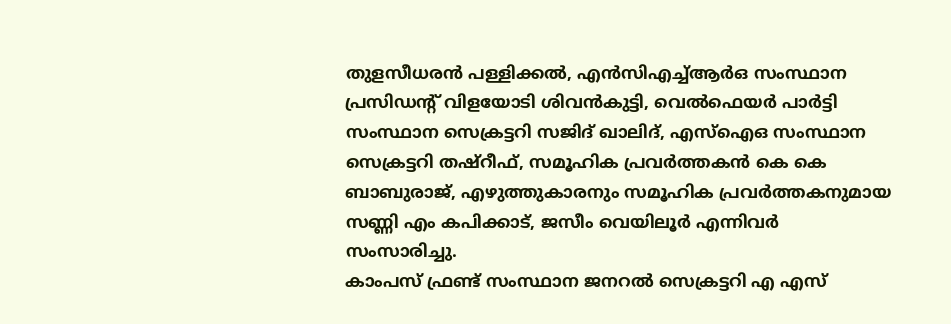തുളസീധരൻ പള്ളിക്കൽ, എൻസിഎച്ച്ആർഒ സംസ്ഥാന പ്രസിഡന്റ് വിളയോടി ശിവൻകുട്ടി, വെൽഫെയർ പാർട്ടി സംസ്ഥാന സെക്രട്ടറി സജിദ് ഖാലിദ്, എസ്ഐഒ സംസ്ഥാന സെക്രട്ടറി തഷ്റീഫ്, സമൂഹിക പ്രവർത്തകൻ കെ കെ ബാബുരാജ്, എഴുത്തുകാരനും സമൂഹിക പ്രവർത്തകനുമായ സണ്ണി എം കപിക്കാട്, ജസീം വെയിലൂർ എന്നിവർ സംസാരിച്ചു.
കാംപസ് ഫ്രണ്ട് സംസ്ഥാന ജനറൽ സെക്രട്ടറി എ എസ്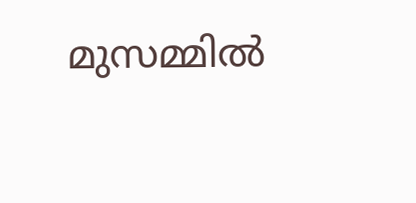മുസമ്മിൽ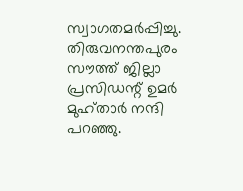സ്വാഗതമർപ്പിച്ചു. തിരുവനന്തപുരം സൗത്ത് ജില്ലാ പ്രസിഡന്റ് ഉമർ മുഹ്താർ നന്ദി പറഞ്ഞു.